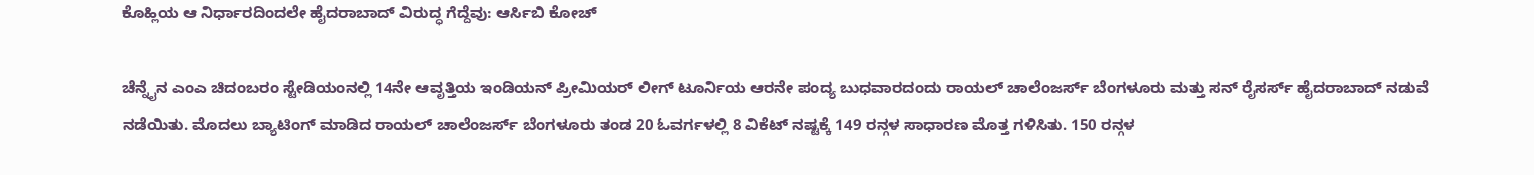ಕೊಹ್ಲಿಯ ಆ ನಿರ್ಧಾರದಿಂದಲೇ ಹೈದರಾಬಾದ್ ವಿರುದ್ಧ ಗೆದ್ದೆವು: ಆರ್ಸಿಬಿ ಕೋಚ್

ಚೆನ್ನೈನ ಎಂಎ ಚಿದಂಬರಂ ಸ್ಟೇಡಿಯಂನಲ್ಲಿ 14ನೇ ಆವೃತ್ತಿಯ ಇಂಡಿಯನ್ ಪ್ರೀಮಿಯರ್ ಲೀಗ್ ಟೂರ್ನಿಯ ಆರನೇ ಪಂದ್ಯ ಬುಧವಾರದಂದು ರಾಯಲ್ ಚಾಲೆಂಜರ್ಸ್ ಬೆಂಗಳೂರು ಮತ್ತು ಸನ್ ರೈಸರ್ಸ್ ಹೈದರಾಬಾದ್ ನಡುವೆ ನಡೆಯಿತು. ಮೊದಲು ಬ್ಯಾಟಿಂಗ್ ಮಾಡಿದ ರಾಯಲ್ ಚಾಲೆಂಜರ್ಸ್ ಬೆಂಗಳೂರು ತಂಡ 20 ಓವರ್ಗಳಲ್ಲಿ 8 ವಿಕೆಟ್ ನಷ್ಟಕ್ಕೆ 149 ರನ್ಗಳ ಸಾಧಾರಣ ಮೊತ್ತ ಗಳಿಸಿತು. 150 ರನ್ಗಳ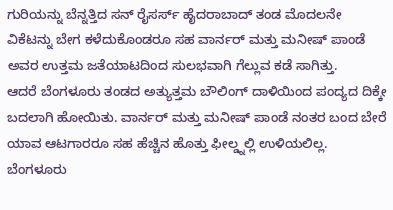ಗುರಿಯನ್ನು ಬೆನ್ನತ್ತಿದ ಸನ್ ರೈಸರ್ಸ್ ಹೈದರಾಬಾದ್ ತಂಡ ಮೊದಲನೇ ವಿಕೆಟನ್ನು ಬೇಗ ಕಳೆದುಕೊಂಡರೂ ಸಹ ವಾರ್ನರ್ ಮತ್ತು ಮನೀಷ್ ಪಾಂಡೆ ಅವರ ಉತ್ತಮ ಜತೆಯಾಟದಿಂದ ಸುಲಭವಾಗಿ ಗೆಲ್ಲುವ ಕಡೆ ಸಾಗಿತ್ತು.
ಆದರೆ ಬೆಂಗಳೂರು ತಂಡದ ಅತ್ಯುತ್ತಮ ಬೌಲಿಂಗ್ ದಾಳಿಯಿಂದ ಪಂದ್ಯದ ದಿಕ್ಕೇ ಬದಲಾಗಿ ಹೋಯಿತು. ವಾರ್ನರ್ ಮತ್ತು ಮನೀಷ್ ಪಾಂಡೆ ನಂತರ ಬಂದ ಬೇರೆ ಯಾವ ಆಟಗಾರರೂ ಸಹ ಹೆಚ್ಚಿನ ಹೊತ್ತು ಫೀಲ್ಡ್ನಲ್ಲಿ ಉಳಿಯಲಿಲ್ಲ. ಬೆಂಗಳೂರು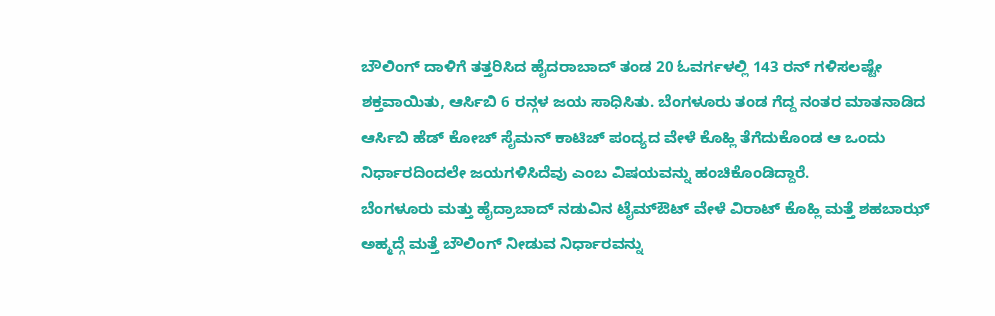ಬೌಲಿಂಗ್ ದಾಳಿಗೆ ತತ್ತರಿಸಿದ ಹೈದರಾಬಾದ್ ತಂಡ 20 ಓವರ್ಗಳಲ್ಲಿ 143 ರನ್ ಗಳಿಸಲಷ್ಟೇ ಶಕ್ತವಾಯಿತು, ಆರ್ಸಿಬಿ 6 ರನ್ಗಳ ಜಯ ಸಾಧಿಸಿತು. ಬೆಂಗಳೂರು ತಂಡ ಗೆದ್ದ ನಂತರ ಮಾತನಾಡಿದ ಆರ್ಸಿಬಿ ಹೆಡ್ ಕೋಚ್ ಸೈಮನ್ ಕಾಟಿಚ್ ಪಂದ್ಯದ ವೇಳೆ ಕೊಹ್ಲಿ ತೆಗೆದುಕೊಂಡ ಆ ಒಂದು ನಿರ್ಧಾರದಿಂದಲೇ ಜಯಗಳಿಸಿದೆವು ಎಂಬ ವಿಷಯವನ್ನು ಹಂಚಿಕೊಂಡಿದ್ದಾರೆ.
ಬೆಂಗಳೂರು ಮತ್ತು ಹೈದ್ರಾಬಾದ್ ನಡುವಿನ ಟೈಮ್ಔಟ್ ವೇಳೆ ವಿರಾಟ್ ಕೊಹ್ಲಿ ಮತ್ತೆ ಶಹಬಾಝ್ ಅಹ್ಮದ್ಗೆ ಮತ್ತೆ ಬೌಲಿಂಗ್ ನೀಡುವ ನಿರ್ಧಾರವನ್ನು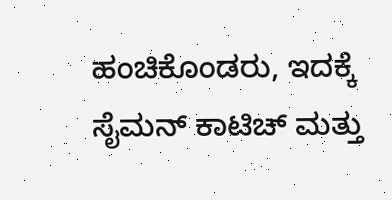ಹಂಚಿಕೊಂಡರು, ಇದಕ್ಕೆ ಸೈಮನ್ ಕಾಟಿಚ್ ಮತ್ತು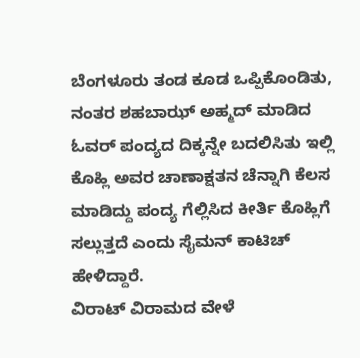ಬೆಂಗಳೂರು ತಂಡ ಕೂಡ ಒಪ್ಪಿಕೊಂಡಿತು, ನಂತರ ಶಹಬಾಝ್ ಅಹ್ಮದ್ ಮಾಡಿದ ಓವರ್ ಪಂದ್ಯದ ದಿಕ್ಕನ್ನೇ ಬದಲಿಸಿತು ಇಲ್ಲಿ ಕೊಹ್ಲಿ ಅವರ ಚಾಣಾಕ್ಷತನ ಚೆನ್ನಾಗಿ ಕೆಲಸ ಮಾಡಿದ್ದು ಪಂದ್ಯ ಗೆಲ್ಲಿಸಿದ ಕೀರ್ತಿ ಕೊಹ್ಲಿಗೆ ಸಲ್ಲುತ್ತದೆ ಎಂದು ಸೈಮನ್ ಕಾಟಿಚ್ ಹೇಳಿದ್ದಾರೆ.
ವಿರಾಟ್ ವಿರಾಮದ ವೇಳೆ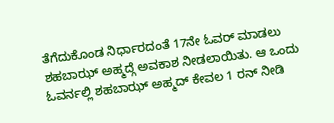ತೆಗೆದುಕೊಂಡ ನಿರ್ಧಾರದಂತೆ 17ನೇ ಓವರ್ ಮಾಡಲು ಶಹಬಾಝ್ ಅಹ್ಮದ್ಗೆ ಅವಕಾಶ ನೀಡಲಾಯಿತು. ಆ ಒಂದು ಓವರ್ನಲ್ಲಿ ಶಹಬಾಝ್ ಅಹ್ಮದ್ ಕೇವಲ 1 ರನ್ ನೀಡಿ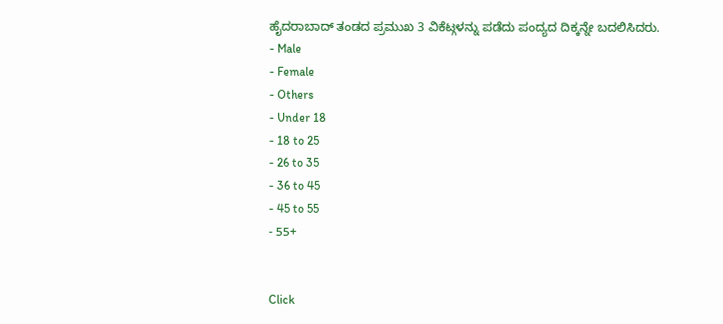ಹೈದರಾಬಾದ್ ತಂಡದ ಪ್ರಮುಖ 3 ವಿಕೆಟ್ಗಳನ್ನು ಪಡೆದು ಪಂದ್ಯದ ದಿಕ್ಕನ್ನೇ ಬದಲಿಸಿದರು.
- Male
- Female
- Others
- Under 18
- 18 to 25
- 26 to 35
- 36 to 45
- 45 to 55
- 55+


Click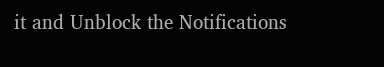it and Unblock the Notifications